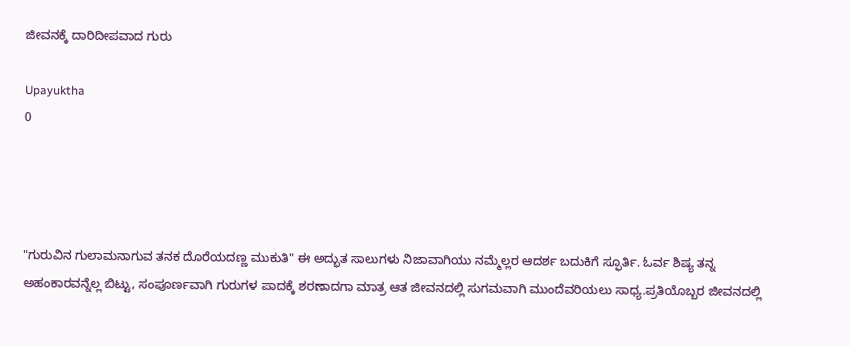ಜೀವನಕ್ಕೆ ದಾರಿದೀಪವಾದ ಗುರು

Upayuktha
0




"ಗುರುವಿನ ಗುಲಾಮನಾಗುವ ತನಕ ದೊರೆಯದಣ್ಣ ಮುಕುತಿ" ಈ ಅದ್ಭುತ ಸಾಲುಗಳು ನಿಜಾವಾಗಿಯು ನಮ್ಮೆಲ್ಲರ ಆದರ್ಶ ಬದುಕಿಗೆ ಸ್ಫೂರ್ತಿ. ಓರ್ವ ಶಿಷ್ಯ ತನ್ನ ಅಹಂಕಾರವನ್ನೆಲ್ಲ ಬಿಟ್ಟು, ಸಂಪೂರ್ಣವಾಗಿ ಗುರುಗಳ ಪಾದಕ್ಕೆ ಶರಣಾದಗಾ ಮಾತ್ರ ಆತ ಜೀವನದಲ್ಲಿ ಸುಗಮವಾಗಿ ಮುಂದೆವರಿಯಲು ಸಾಧ್ಯ.ಪ್ರತಿಯೊಬ್ಬರ ಜೀವನದಲ್ಲಿ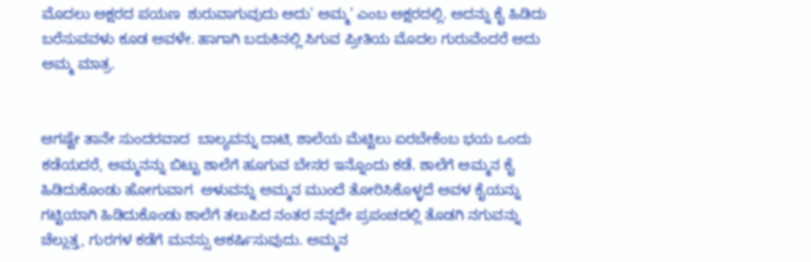ಮೊದಲು ಅಕ್ಷರದ ಪಯಣ  ಶುರುವಾಗುವುದು ಅದು' ಅಮ್ಮ' ಎಂಬ ಅಕ್ಷರದಲ್ಲಿ. ಅದನ್ನು ಕೈ ಹಿಡಿದು ಬರೆಸುವವಳು ಕೂಡ ಅವಳೇ. ಹಾಗಾಗಿ ಬದುಕಿನಲ್ಲಿ ಸಿಗುವ ಪ್ರೀತಿಯ ಮೊದಲ ಗುರುವೆಂದರೆ ಅದು ಅಮ್ಮ ಮಾತ್ರ.


ಆಗಷ್ಟೇ ತಾನೇ ಸುಂದರವಾದ  ಬಾಲ್ಯವನ್ನು ದಾಟಿ, ಶಾಲೆಯ ಮೆಟ್ಟಿಲು ಏರಬೇಕೆಂಬ ಭಯ ಒಂದು ಕಡೆಯದರೆ, ಅಮ್ಮನನ್ನು ಬಿಟ್ಟು ಶಾಲೆಗೆ ಹೂಗುವ ಬೇಸರ ಇನ್ನೊಂದು ಕಡೆ. ಶಾಲೆಗೆ ಅಮ್ಮನ ಕೈ ಹಿಡಿದುಕೊಂಡು ಹೋಗುವಾಗ  ಅಳುವನ್ನು ಅಮ್ಮನ ಮುಂದೆ ತೋರಿಸಿಕೊಳ್ಳದೆ ಅವಳ ಕೈಯನ್ನು ಗಟ್ಟಿಯಾಗಿ ಹಿಡಿದುಕೊಂಡು ಶಾಲೆಗೆ ತಲುಪಿದ ನಂತರ ನನ್ನದೇ ಪ್ರಪಂಚದಲ್ಲಿ ತೊಡಗಿ ನಗುವನ್ನು ಚೆಲ್ಲುತ್ತ, ಗುರಗಳ ಕಡೆಗೆ ಮನಸ್ಸು ಆಕರ್ಷಿಸುವುದು. ಅಮ್ಮನ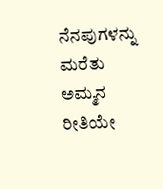ನೆನಪುಗಳನ್ನು ಮರೆತು ಅಮ್ಮನ ರೀತಿಯೇ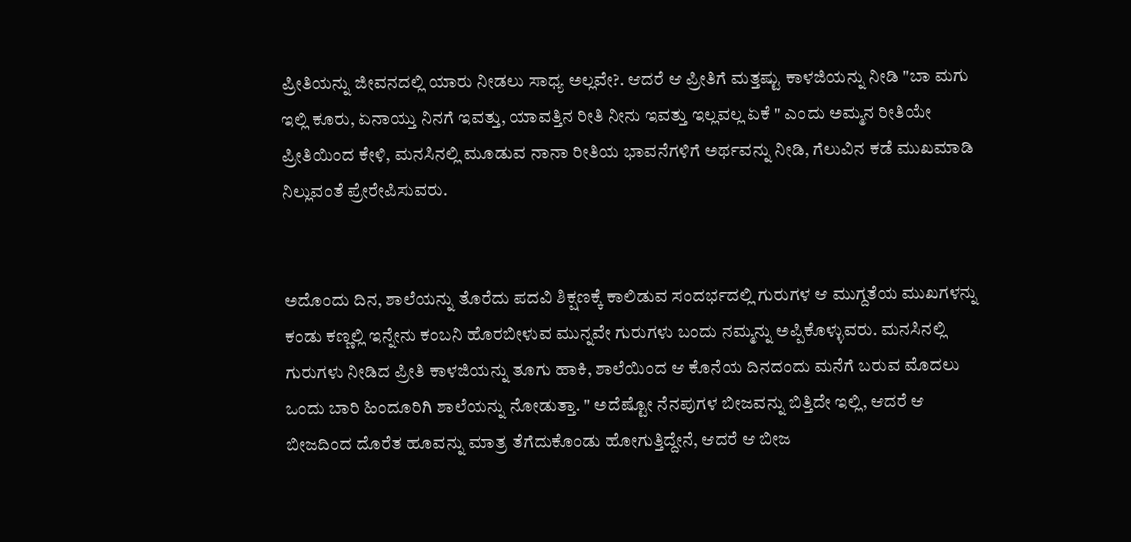ಪ್ರೀತಿಯನ್ನು ಜೀವನದಲ್ಲಿ ಯಾರು ನೀಡಲು ಸಾಧ್ಯ ಅಲ್ಲವೇ?. ಆದರೆ ಆ ಪ್ರೀತಿಗೆ ಮತ್ತಷ್ಟು ಕಾಳಜಿಯನ್ನು ನೀಡಿ "ಬಾ ಮಗು ಇಲ್ಲಿ ಕೂರು, ಏನಾಯ್ತು ನಿನಗೆ ಇವತ್ತು, ಯಾವತ್ತಿನ ರೀತಿ ನೀನು ಇವತ್ತು ಇಲ್ಲವಲ್ಲ ಏಕೆ " ಎಂದು ಅಮ್ಮನ ರೀತಿಯೇ ಪ್ರೀತಿಯಿಂದ ಕೇಳಿ, ಮನಸಿನಲ್ಲಿ ಮೂಡುವ ನಾನಾ ರೀತಿಯ ಭಾವನೆಗಳಿಗೆ ಅರ್ಥವನ್ನು ನೀಡಿ, ಗೆಲುವಿನ ಕಡೆ ಮುಖಮಾಡಿ ನಿಲ್ಲುವಂತೆ ಪ್ರೇರೇಪಿಸುವರು.


ಅದೊಂದು ದಿನ, ಶಾಲೆಯನ್ನು ತೊರೆದು ಪದವಿ ಶಿಕ್ಷಣಕ್ಕೆ ಕಾಲಿಡುವ ಸಂದರ್ಭದಲ್ಲಿ ಗುರುಗಳ ಆ ಮುಗ್ದತೆಯ ಮುಖಗಳನ್ನು ಕಂಡು ಕಣ್ಣಲ್ಲಿ ಇನ್ನೇನು ಕಂಬನಿ ಹೊರಬೀಳುವ ಮುನ್ನವೇ ಗುರುಗಳು ಬಂದು ನಮ್ಮನ್ನು ಅಪ್ಪಿಕೊಳ್ಳುವರು. ಮನಸಿನಲ್ಲಿ ಗುರುಗಳು ನೀಡಿದ ಪ್ರೀತಿ ಕಾಳಜಿಯನ್ನು ತೂಗು ಹಾಕಿ, ಶಾಲೆಯಿಂದ ಆ ಕೊನೆಯ ದಿನದಂದು ಮನೆಗೆ ಬರುವ ಮೊದಲು ಒಂದು ಬಾರಿ ಹಿಂದೂರಿಗಿ ಶಾಲೆಯನ್ನು ನೋಡುತ್ತಾ. " ಅದೆಷ್ಟೋ ನೆನಪುಗಳ ಬೀಜವನ್ನು ಬಿತ್ತಿದೇ ಇಲ್ಲಿ, ಆದರೆ ಆ ಬೀಜದಿಂದ ದೊರೆತ ಹೂವನ್ನು ಮಾತ್ರ ತೆಗೆದುಕೊಂಡು ಹೋಗುತ್ತಿದ್ದೇನೆ, ಆದರೆ ಆ ಬೀಜ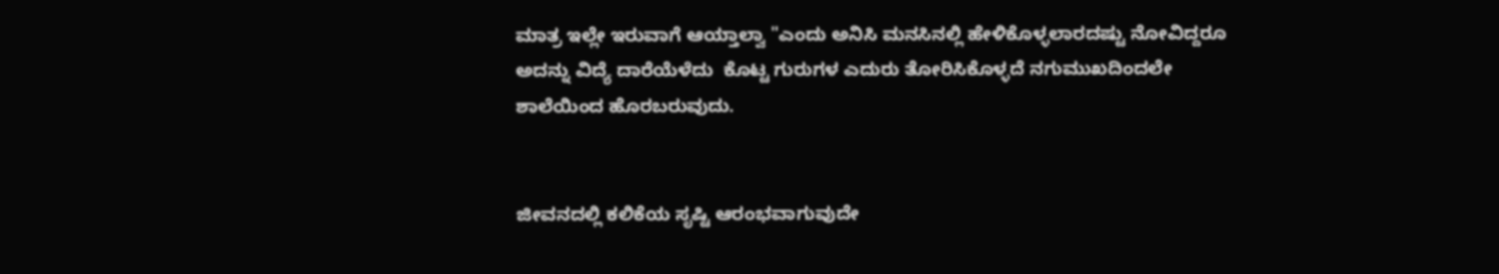ಮಾತ್ರ ಇಲ್ಲೇ ಇರುವಾಗೆ ಆಯ್ತಾಲ್ವಾ "ಎಂದು ಅನಿಸಿ ಮನಸಿನಲ್ಲಿ ಹೇಳಿಕೊಳ್ಳಲಾರದಷ್ಟು ನೋವಿದ್ದರೂ ಅದನ್ನು ವಿದ್ಯೆ ದಾರೆಯೆಳೆದು  ಕೊಟ್ಟ ಗುರುಗಳ ಎದುರು ತೋರಿಸಿಕೊಳ್ಳದೆ ನಗುಮುಖದಿಂದಲೇ ಶಾಲೆಯಿಂದ ಹೊರಬರುವುದು.


ಜೀವನದಲ್ಲಿ ಕಲಿಕೆಯ ಸೃಷ್ಟಿ ಆರಂಭವಾಗುವುದೇ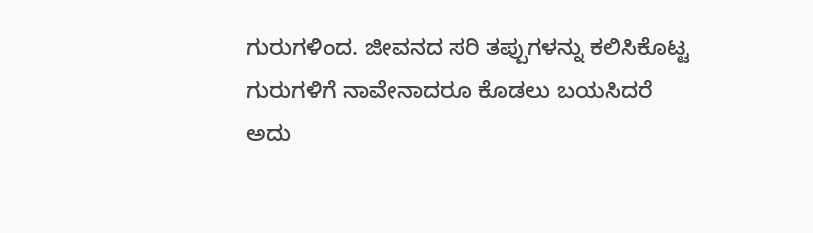ಗುರುಗಳಿಂದ. ಜೀವನದ ಸರಿ ತಪ್ಪುಗಳನ್ನು ಕಲಿಸಿಕೊಟ್ಟ ಗುರುಗಳಿಗೆ ನಾವೇನಾದರೂ ಕೊಡಲು ಬಯಸಿದರೆ ಅದು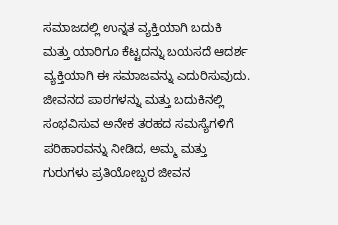ಸಮಾಜದಲ್ಲಿ ಉನ್ನತ ವ್ಯಕ್ತಿಯಾಗಿ ಬದುಕಿ  ಮತ್ತು ಯಾರಿಗೂ ಕೆಟ್ಟದನ್ನು ಬಯಸದೆ ಆದರ್ಶ ವ್ಯಕ್ತಿಯಾಗಿ ಈ ಸಮಾಜವನ್ನು ಎದುರಿಸುವುದು. ಜೀವನದ ಪಾಠಗಳನ್ನು ಮತ್ತು ಬದುಕಿನಲ್ಲಿ ಸಂಭವಿಸುವ ಅನೇಕ ತರಹದ ಸಮಸ್ಯೆಗಳಿಗೆ ಪರಿಹಾರವನ್ನು ನೀಡಿದ, ಅಮ್ಮ ಮತ್ತು ಗುರುಗಳು ಪ್ರತಿಯೋಬ್ಬರ ಜೀವನ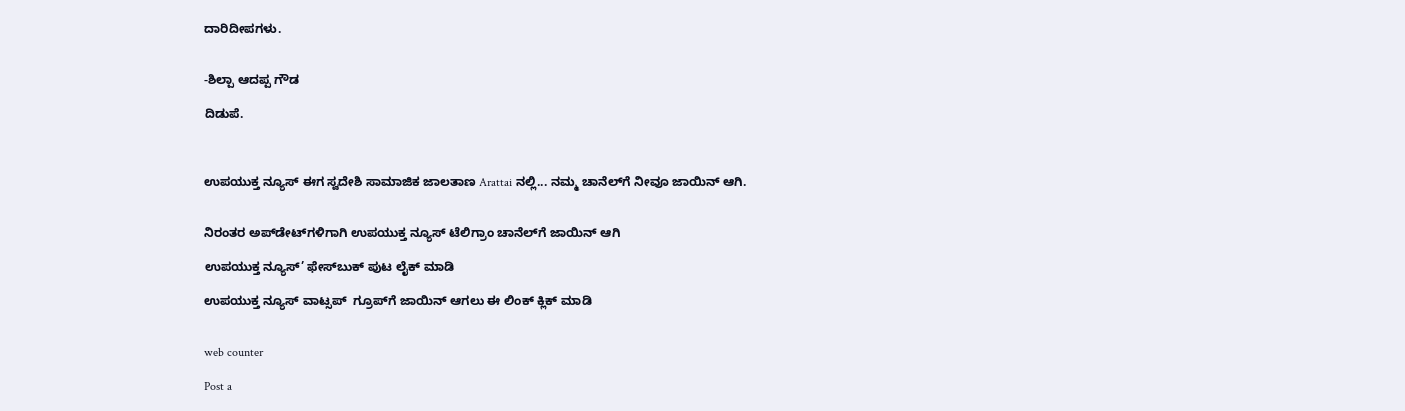ದಾರಿದೀಪಗಳು.


-ಶಿಲ್ಪಾ ಆದಪ್ಪ ಗೌಡ

ದಿಡುಪೆ.



ಉಪಯುಕ್ತ ನ್ಯೂಸ್ ಈಗ ಸ್ವದೇಶಿ ಸಾಮಾಜಿಕ ಜಾಲತಾಣ Arattai ನಲ್ಲಿ... ನಮ್ಮ ಚಾನೆಲ್‌ಗೆ ನೀವೂ ಜಾಯಿನ್ ಆಗಿ.


ನಿರಂತರ ಅಪ್‌ಡೇಟ್‌ಗಳಿಗಾಗಿ ಉಪಯುಕ್ತ ನ್ಯೂಸ್‌ ಟೆಲಿಗ್ರಾಂ ಚಾನೆಲ್‌ಗೆ ಜಾಯಿನ್‌ ಆಗಿ

ಉಪಯುಕ್ತ ನ್ಯೂಸ್‌’ ಫೇಸ್‌ಬುಕ್ ಪುಟ ಲೈಕ್ ಮಾಡಿ

ಉಪಯುಕ್ತ ನ್ಯೂಸ್‌ ವಾಟ್ಸಪ್‌  ಗ್ರೂಪ್‌ಗೆ ಜಾಯಿನ್ ಆಗಲು ಈ ಲಿಂಕ್ ಕ್ಲಿಕ್ ಮಾಡಿ


web counter

Post a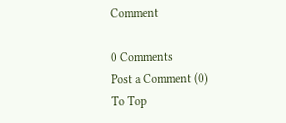Comment

0 Comments
Post a Comment (0)
To Top